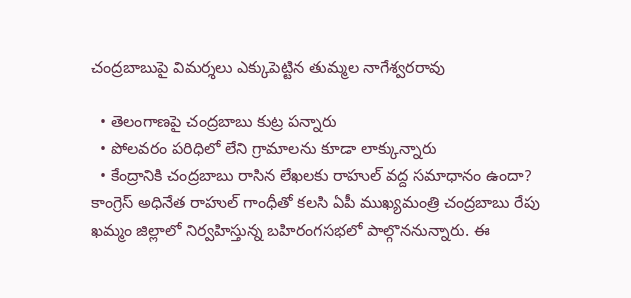చంద్రబాబుపై విమర్శలు ఎక్కుపెట్టిన తుమ్మల నాగేశ్వరరావు

  • తెలంగాణపై చంద్రబాబు కుట్ర పన్నారు
  • పోలవరం పరిధిలో లేని గ్రామాలను కూడా లాక్కున్నారు
  • కేంద్రానికి చంద్రబాబు రాసిన లేఖలకు రాహుల్ వద్ద సమాధానం ఉందా?
కాంగ్రెస్ అధినేత రాహుల్ గాంధీతో కలసి ఏపీ ముఖ్యమంత్రి చంద్రబాబు రేపు ఖమ్మం జిల్లాలో నిర్వహిస్తున్న బహిరంగసభలో పాల్గొననున్నారు. ఈ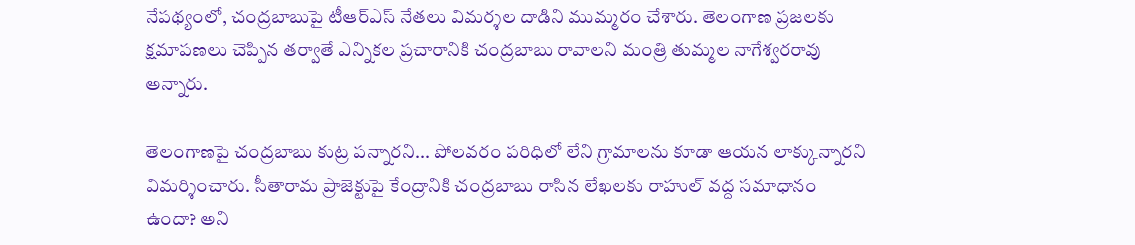నేపథ్యంలో, చంద్రబాబుపై టీఆర్ఎస్ నేతలు విమర్శల దాడిని ముమ్మరం చేశారు. తెలంగాణ ప్రజలకు క్షమాపణలు చెప్పిన తర్వాతే ఎన్నికల ప్రచారానికి చంద్రబాబు రావాలని మంత్రి తుమ్మల నాగేశ్వరరావు అన్నారు.

తెలంగాణపై చంద్రబాబు కుట్ర పన్నారని... పోలవరం పరిధిలో లేని గ్రామాలను కూడా ఆయన లాక్కున్నారని విమర్శించారు. సీతారామ ప్రాజెక్టుపై కేంద్రానికి చంద్రబాబు రాసిన లేఖలకు రాహుల్ వద్ద సమాధానం ఉందా? అని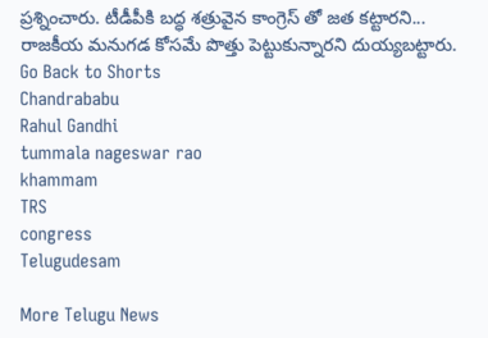ప్రశ్నించారు. టీడీపీకి బద్ధ శత్రువైన కాంగ్రెస్ తో జత కట్టారని... రాజకీయ మనుగడ కోసమే పొత్తు పెట్టుకున్నారని దుయ్యబట్టారు.
Go Back to Shorts
Chandrababu
Rahul Gandhi
tummala nageswar rao
khammam
TRS
congress
Telugudesam

More Telugu News